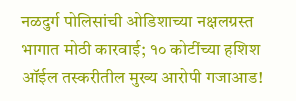नळदुर्ग पोलिसांची ओडिशाच्या नक्षलग्रस्त भागात मोठी कारवाई; १० कोटींच्या हशिश ऑईल तस्करीतील मुख्य आरोपी गजाआड!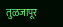तुळजापूर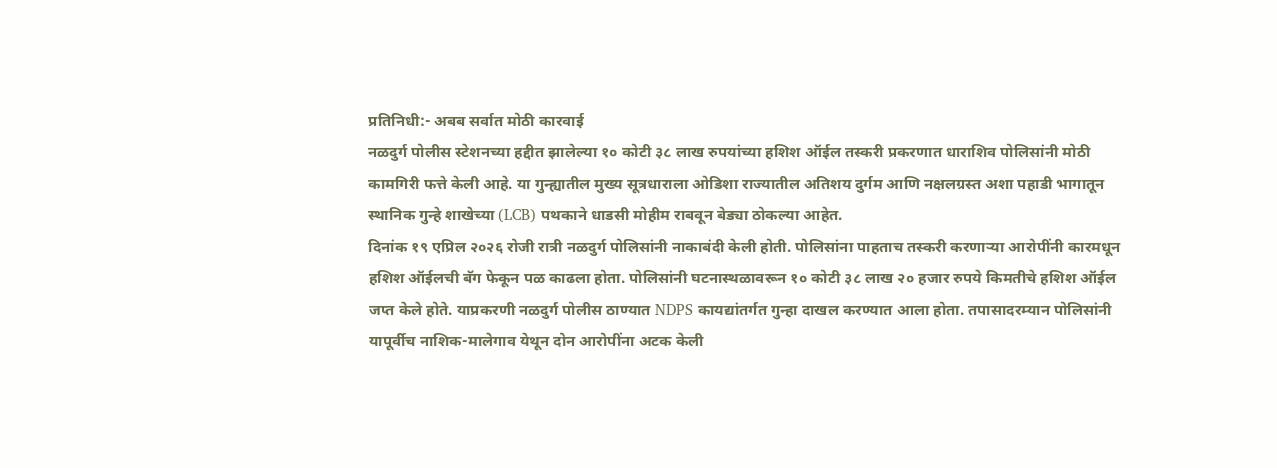प्रतिनिधी:- अबब सर्वात मोठी कारवाई
नळदुर्ग पोलीस स्टेशनच्या हद्दीत झालेल्या १० कोटी ३८ लाख रुपयांच्या हशिश ऑईल तस्करी प्रकरणात धाराशिव पोलिसांनी मोठी कामगिरी फत्ते केली आहे. या गुन्ह्यातील मुख्य सूत्रधाराला ओडिशा राज्यातील अतिशय दुर्गम आणि नक्षलग्रस्त अशा पहाडी भागातून स्थानिक गुन्हे शाखेच्या (LCB) पथकाने धाडसी मोहीम राबवून बेड्या ठोकल्या आहेत.
दिनांक १९ एप्रिल २०२६ रोजी रात्री नळदुर्ग पोलिसांनी नाकाबंदी केली होती. पोलिसांना पाहताच तस्करी करणाऱ्या आरोपींनी कारमधून हशिश ऑईलची बॅग फेकून पळ काढला होता. पोलिसांनी घटनास्थळावरून १० कोटी ३८ लाख २० हजार रुपये किमतीचे हशिश ऑईल जप्त केले होते. याप्रकरणी नळदुर्ग पोलीस ठाण्यात NDPS कायद्यांतर्गत गुन्हा दाखल करण्यात आला होता. तपासादरम्यान पोलिसांनी यापूर्वीच नाशिक-मालेगाव येथून दोन आरोपींना अटक केली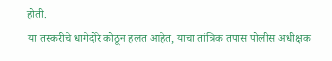होती.
या तस्करीचे धागेदोरे कोठून हलत आहेत, याचा तांत्रिक तपास पोलीस अधीक्षक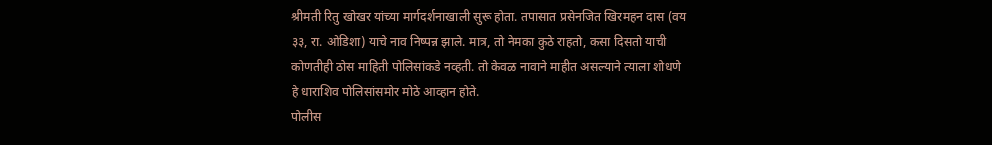श्रीमती रितु खोखर यांच्या मार्गदर्शनाखाली सुरू होता. तपासात प्रसेनजित खिरमहन दास (वय ३३, रा. ओडिशा) याचे नाव निष्पन्न झाले. मात्र, तो नेमका कुठे राहतो, कसा दिसतो याची कोणतीही ठोस माहिती पोलिसांकडे नव्हती. तो केवळ नावाने माहीत असल्याने त्याला शोधणे हे धाराशिव पोलिसांसमोर मोठे आव्हान होते.
पोलीस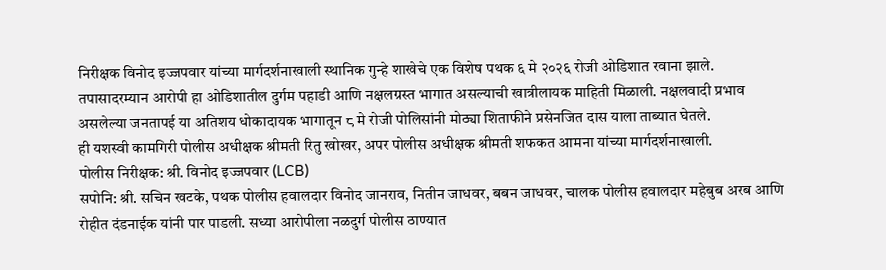निरीक्षक विनोद इज्जपवार यांच्या मार्गदर्शनाखाली स्थानिक गुन्हे शाखेचे एक विशेष पथक ६ मे २०२६ रोजी ओडिशात रवाना झाले. तपासादरम्यान आरोपी हा ओडिशातील दुर्गम पहाडी आणि नक्षलग्रस्त भागात असल्याची खात्रीलायक माहिती मिळाली. नक्षलवादी प्रभाव असलेल्या जनतापई या अतिशय धोकादायक भागातून ८ मे रोजी पोलिसांनी मोठ्या शिताफीने प्रसेनजित दास याला ताब्यात घेतले.
ही यशस्वी कामगिरी पोलीस अधीक्षक श्रीमती रितु खोखर, अपर पोलीस अधीक्षक श्रीमती शफकत आमना यांच्या मार्गदर्शनाखाली.
पोलीस निरीक्षक: श्री. विनोद इज्जपवार (LCB)
सपोनि: श्री. सचिन खटके, पथक पोलीस हवालदार विनोद जानराव, नितीन जाधवर, बबन जाधवर, चालक पोलीस हवालदार महेबुब अरब आणि रोहीत दंडनाईक यांनी पार पाडली. सध्या आरोपीला नळदुर्ग पोलीस ठाण्यात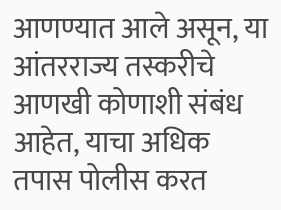आणण्यात आले असून, या आंतरराज्य तस्करीचे आणखी कोणाशी संबंध आहेत, याचा अधिक तपास पोलीस करत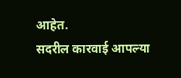आहेत.
सदरील कारवाई आपल्या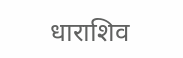धाराशिव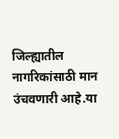जिल्ह्यातील नागरिकांसाठी मान उंचवणारी आहे.या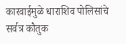कारवाईमुळे धाराशिव पोलिसांचे सर्वत्र कौतुक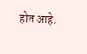होत आहे.